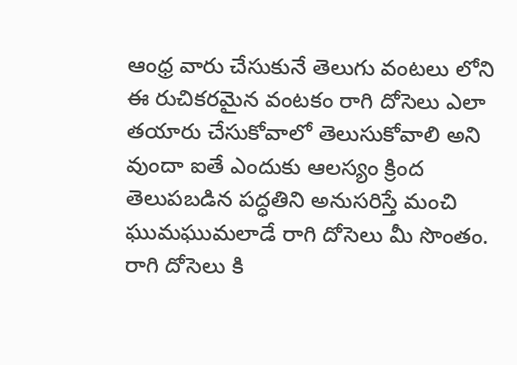ఆంధ్ర వారు చేసుకునే తెలుగు వంటలు లోని ఈ రుచికరమైన వంటకం రాగి దోసెలు ఎలా తయారు చేసుకోవాలో తెలుసుకోవాలి అని వుందా ఐతే ఎందుకు ఆలస్యం క్రింద తెలుపబడిన పద్ధతిని అనుసరిస్తే మంచి ఘుమఘుమలాడే రాగి దోసెలు మీ సొంతం.
రాగి దోసెలు కి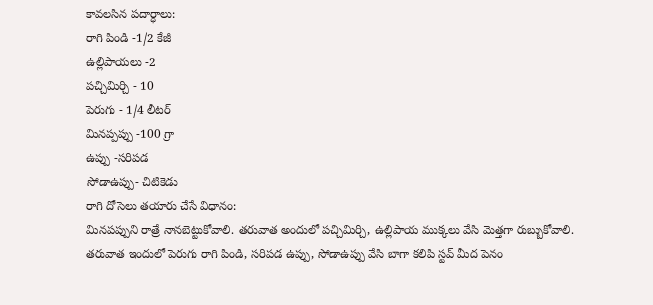కావలసిన పదార్ధాలు:
రాగి పిండి -1/2 కేజీ
ఉల్లిపాయలు -2
పచ్చిమిర్చి - 10
పెరుగు - 1/4 లీటర్
మినప్పప్పు -100 గ్రా
ఉప్పు -సరిపడ
సోడాఉప్పు- చిటికెడు
రాగి దోసెలు తయారు చేసే విధానం:
మినపప్పుని రాత్రే నానబెట్టుకోవాలి. తరువాత అందులో పచ్చిమిర్చి, ఉల్లిపాయ ముక్కలు వేసి మెత్తగా రుబ్బుకోవాలి.
తరువాత ఇందులో పెరుగు రాగి పిండి, సరిపడ ఉప్పు, సోడాఉప్పు వేసి బాగా కలిపి స్టవ్ మీద పెనం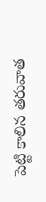పెట్టి కాలిన తరువాత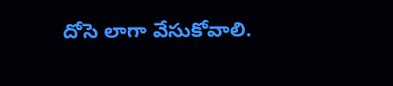దోసె లాగా వేసుకోవాలి.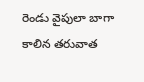రెండు వైపులా బాగా కాలిన తరువాత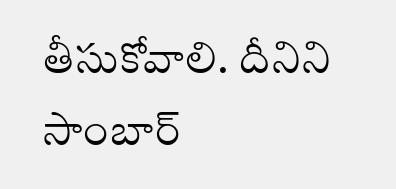తీసుకోవాలి. దీనిని సాంబార్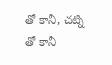తో కానీ, చట్ని తో కానీ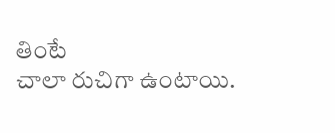తింటే
చాలా రుచిగా ఉంటాయి.